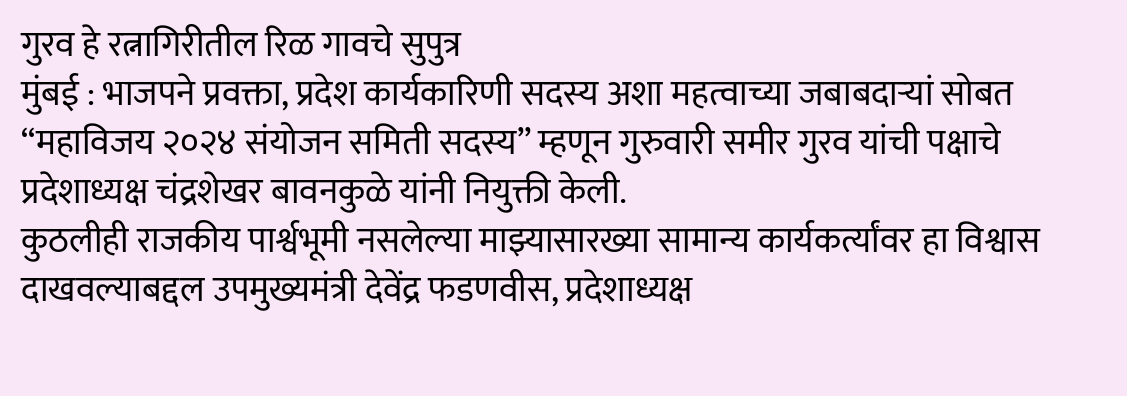गुरव हे रत्नागिरीतील रिळ गावचे सुपुत्र
मुंबई : भाजपने प्रवक्ता, प्रदेश कार्यकारिणी सदस्य अशा महत्वाच्या जबाबदाऱ्यां सोबत “महाविजय २०२४ संयोजन समिती सदस्य” म्हणून गुरुवारी समीर गुरव यांची पक्षाचे प्रदेशाध्यक्ष चंद्रशेखर बावनकुळे यांनी नियुक्ती केली.
कुठलीही राजकीय पार्श्वभूमी नसलेल्या माझ्यासारख्या सामान्य कार्यकर्त्यांवर हा विश्वास दाखवल्याबद्दल उपमुख्यमंत्री देवेंद्र फडणवीस, प्रदेशाध्यक्ष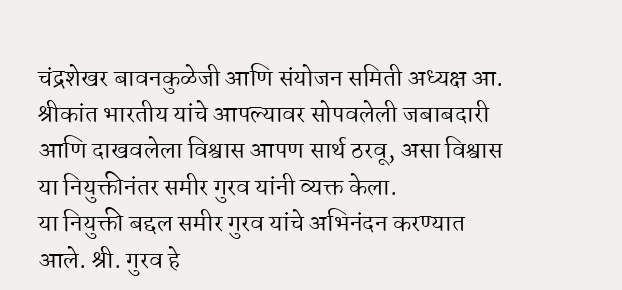चंद्रशेखर बावनकुळेजी आणि संयोजन समिती अध्यक्ष आ. श्रीकांत भारतीय यांचे आपल्यावर सोपवलेली जबाबदारी आणि दाखवलेला विश्वास आपण सार्थ ठरवू, असा विश्वास या नियुक्तीनंतर समीर गुरव यांनी व्यक्त केला.
या नियुक्ती बद्दल समीर गुरव यांचे अभिनंदन करण्यात आले. श्री. गुरव हे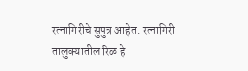रत्नागिरीचे सुपुत्र आहेत. रत्नागिरी तालुक्यातील रिळ हे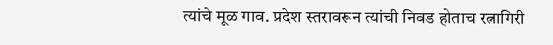त्यांचे मूळ गाव. प्रदेश स्तरावरून त्यांची निवड होताच रत्नागिरी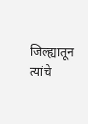जिल्ह्यातून त्यांचे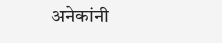अनेकांनी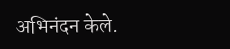अभिनंदन केले.